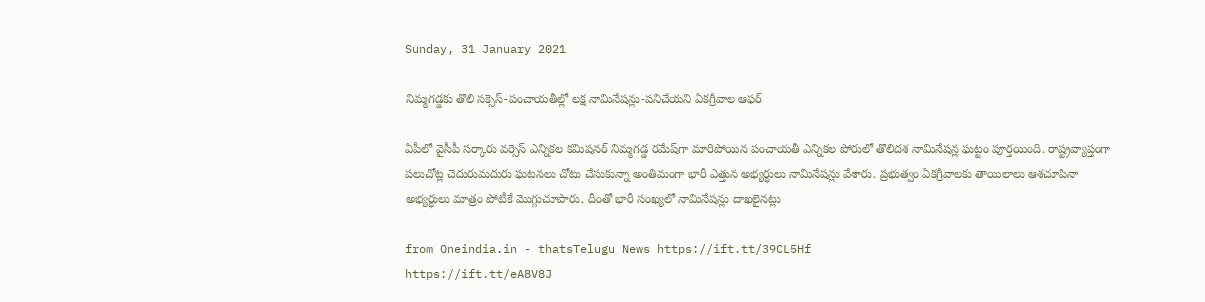Sunday, 31 January 2021

నిమ్మగడ్డకు తొలి సక్సెస్‌-పంచాయతీల్లో లక్ష నామినేషన్లు-పనిచేయని ఏకగ్రీవాల ఆఫర్‌

ఏపీలో వైసీపీ సర్కారు వర్సెస్‌ ఎన్నికల కమిషనర్‌ నిమ్మగడ్డ రమేష్‌గా మారిపోయిన పంచాయతీ ఎన్నికల పోరులో తొలిదశ నామినేషన్ల ఘట్టం పూర్తయింది. రాష్ట్రవ్యాప్తంగా పలుచోట్ల చెదురుమదురు ఘటనలు చోటు చేసుకున్నా అంతిమంగా భారీ ఎత్తున అభ్యర్ధులు నామినేషన్లు వేశారు. ప్రభుత్వం ఏకగ్రీవాలకు తాయిలాలు ఆశచూపినా అభ్యర్ధులు మాత్రం పోటీకే మొగ్గుచూపారు. దీంతో భారీ సంఖ్యలో నామినేషన్లు దాఖలైనట్లు

from Oneindia.in - thatsTelugu News https://ift.tt/39CL5Hf
https://ift.tt/eA8V8J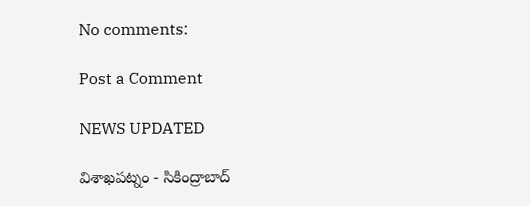No comments:

Post a Comment

NEWS UPDATED

విశాఖపట్నం - సికింద్రాబాద్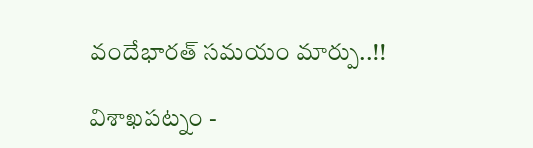వందేభారత్ సమయం మార్పు..!!

విశాఖపట్నం -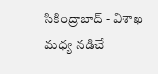సికింద్రాబాద్ - విశాఖ మధ్య నడిచే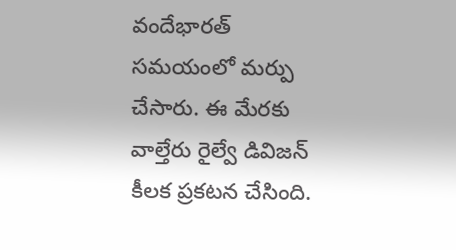వందేభారత్ సమయంలో మర్పు చేసారు. ఈ మేరకు వాల్తేరు రైల్వే డివిజన్ కీలక ప్రకటన చేసింది.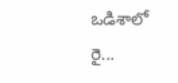ఒడిశాలో రై...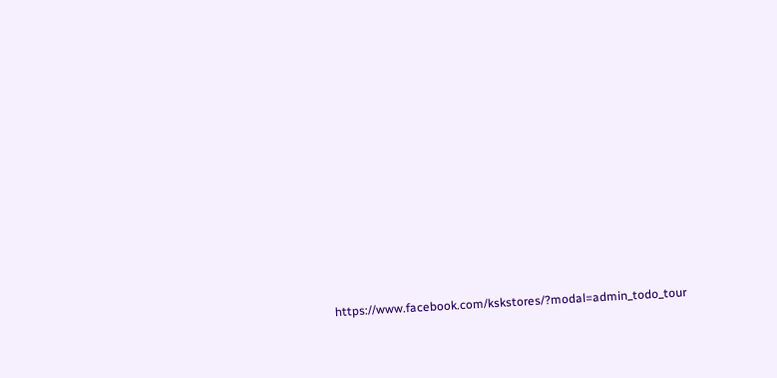https://www.facebook.com/kskstores/?modal=admin_todo_tour